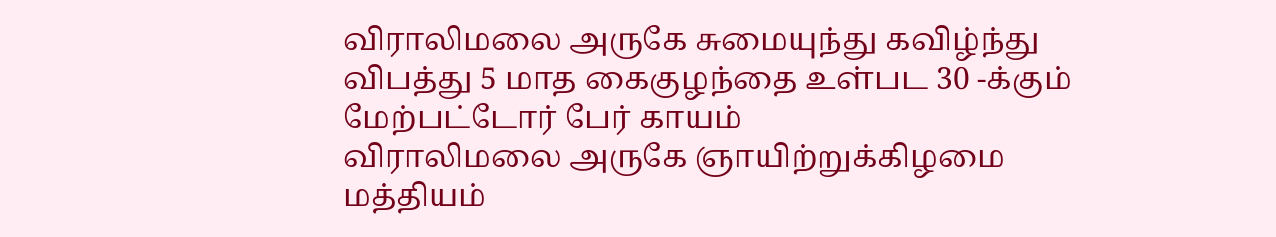விராலிமலை அருகே சுமையுந்து கவிழ்ந்து விபத்து 5 மாத கைகுழந்தை உள்பட 30 -க்கும் மேற்பட்டோர் பேர் காயம்
விராலிமலை அருகே ஞாயிற்றுக்கிழமை மத்தியம்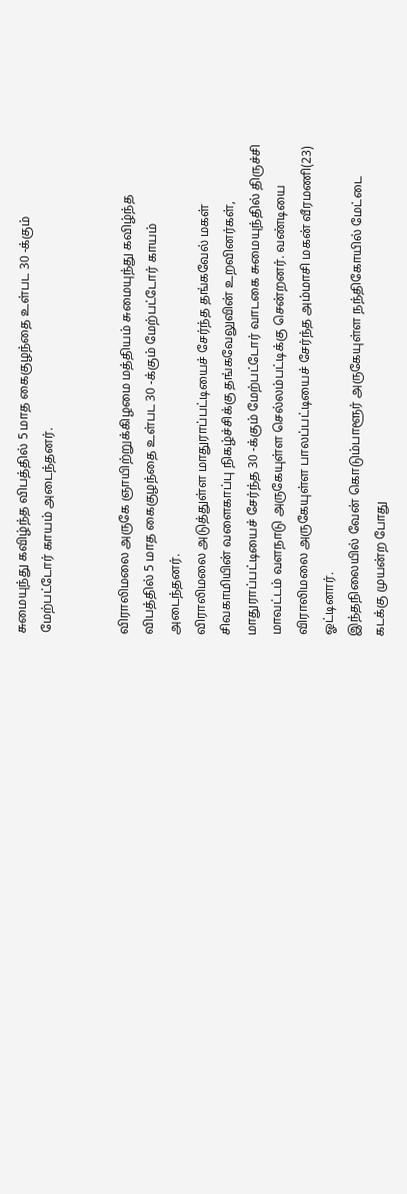சுமையுந்து கவிழ்ந்த விபத்தில் 5 மாத கைகுழந்தை உள்பட 30 -க்கும் மேற்பட்டோர் காயம் அடைந்தனர்.


விராலிமலை அருகே ஞாயிற்றுக்கிழமை மத்தியம் சுமையுந்து கவிழ்ந்த விபத்தில் 5 மாத கைகுழந்தை உள்பட 30 -க்கும் மேற்பட்டோர் காயம் அடைந்தனர்.
விராலிமலை அடுத்துள்ள மாதுராப்பட்டியைச் சேர்ந்த தங்கவேல் மகள் சிவகாமியின் வளைகாப்பு நிகழ்ச்சிக்கு தங்கவேலுவின் உறவினர்கள், மாதுராப்பட்டியைச் சேர்ந்த 30 -க்கும் மேற்பட்டோர் வாடகை சுமையுந்தில் திருச்சி மாவட்டம் வளநாடு அருகேயுள்ள செல்லம்பட்டிக்கு சென்றனர். வண்டியை விராலிமலை அருகேயுள்ள பாலப்பட்டியைச் சேர்ந்த அம்மாசி மகன் வீரமணி(23) ஓட்டினார்.
இந்தநிலையில் வேன் கொடும்பாளூர் அருகேயுள்ள நந்திகோயில் மேட்டை கடக்கு முயன்ற போது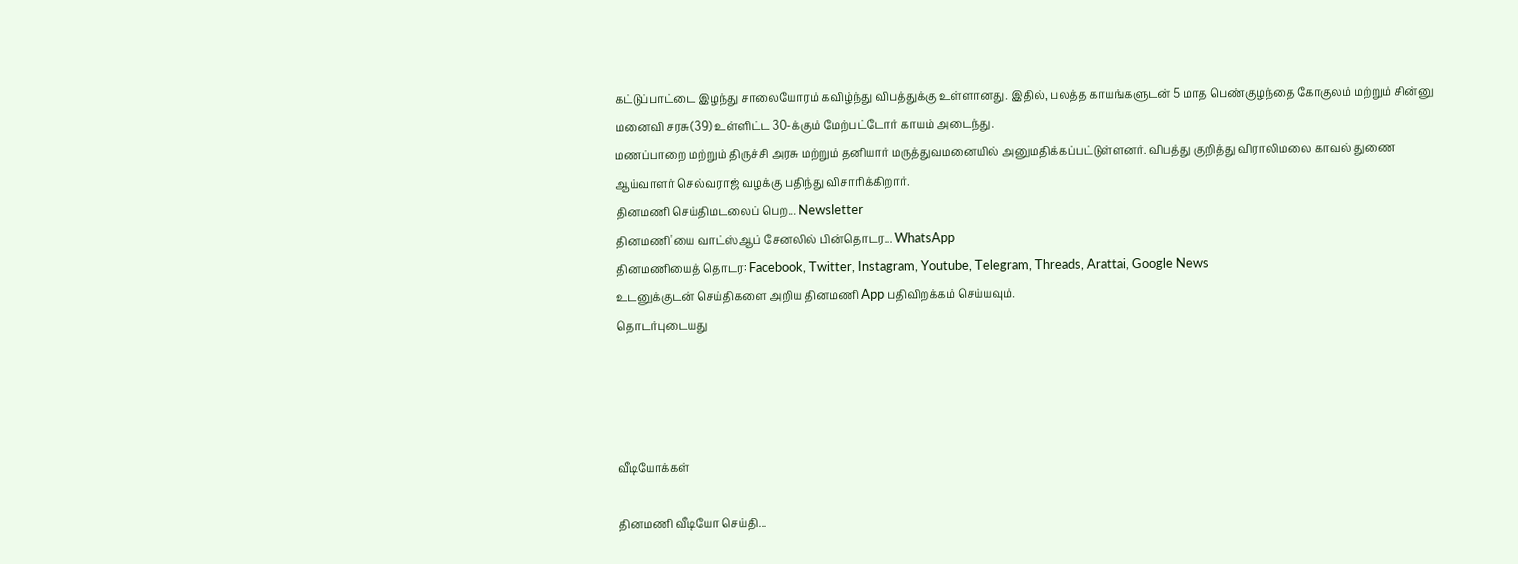கட்டுப்பாட்டை இழந்து சாலையோரம் கவிழ்ந்து விபத்துக்கு உள்ளானது. இதில், பலத்த காயங்களுடன் 5 மாத பெண்குழந்தை கோகுலம் மற்றும் சின்னு மனைவி சரசு(39) உள்ளிட்ட 30-க்கும் மேற்பட்டோர் காயம் அடைந்து.
மணப்பாறை மற்றும் திருச்சி அரசு மற்றும் தனியார் மருத்துவமனையில் அனுமதிக்கப்பட்டுள்ளனர். விபத்து குறித்து விராலிமலை காவல் துணை ஆய்வாளர் செல்வராஜ் வழக்கு பதிந்து விசாரிக்கிறார்.
தினமணி செய்திமடலைப் பெற... Newsletter
தினமணி'யை வாட்ஸ்ஆப் சேனலில் பின்தொடர... WhatsApp
தினமணியைத் தொடர: Facebook, Twitter, Instagram, Youtube, Telegram, Threads, Arattai, Google News
உடனுக்குடன் செய்திகளை அறிய தினமணி App பதிவிறக்கம் செய்யவும்.
தொடர்புடையது




வீடியோக்கள்

தினமணி வீடியோ செய்தி...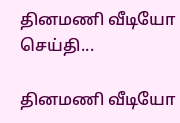தினமணி வீடியோ செய்தி...

தினமணி வீடியோ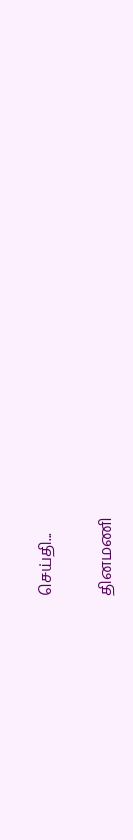செய்தி...

தினமணி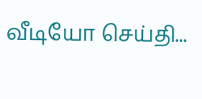வீடியோ செய்தி...